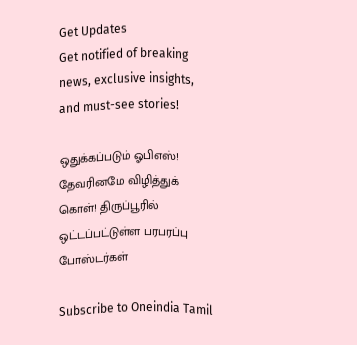Get Updates
Get notified of breaking news, exclusive insights, and must-see stories!

ஒதுக்கப்படும் ஓபிஎஸ்! தேவரினமே விழித்துக் கொள்! திருப்பூரில் ஒட்டப்பட்டுள்ள பரபரப்பு போஸ்டர்கள்

Subscribe to Oneindia Tamil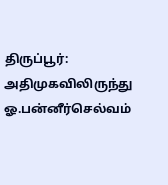திருப்பூர்: அதிமுகவிலிருந்து ஓ.பன்னீர்செல்வம்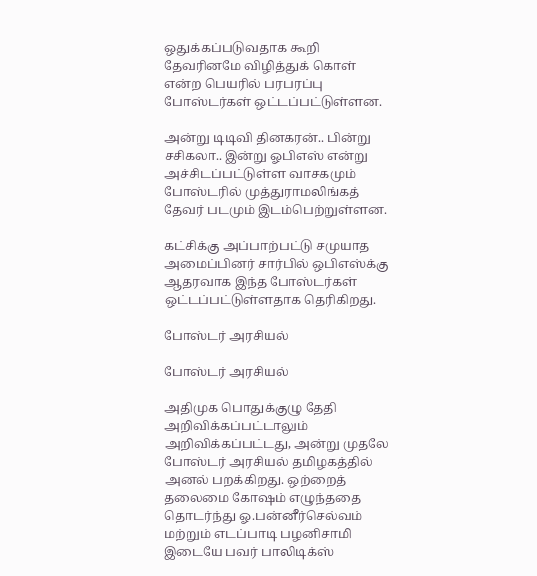ஒதுக்கப்படுவதாக கூறி தேவரினமே விழித்துக் கொள் என்ற பெயரில் பரபரப்பு போஸ்டர்கள் ஒட்டப்பட்டுள்ளன.

அன்று டிடிவி தினகரன்.. பின்று சசிகலா.. இன்று ஓபிஎஸ் என்று அச்சிடப்பட்டுள்ள வாசகமும் போஸ்டரில் முத்துராமலிங்கத் தேவர் படமும் இடம்பெற்றுள்ளன.

கட்சிக்கு அப்பாற்பட்டு சமுயாத அமைப்பினர் சார்பில் ஒபிஎஸ்க்கு ஆதரவாக இந்த போஸ்டர்கள் ஒட்டப்பட்டுள்ளதாக தெரிகிறது.

போஸ்டர் அரசியல்

போஸ்டர் அரசியல்

அதிமுக பொதுக்குழு தேதி அறிவிக்கப்பட்டாலும் அறிவிக்கப்பட்டது, அன்று முதலே போஸ்டர் அரசியல் தமிழகத்தில் அனல் பறக்கிறது. ஒற்றைத் தலைமை கோஷம் எழுந்ததை தொடர்ந்து ஓ.பன்னீர்செல்வம் மற்றும் எடப்பாடி பழனிசாமி இடையே பவர் பாலிடிக்ஸ்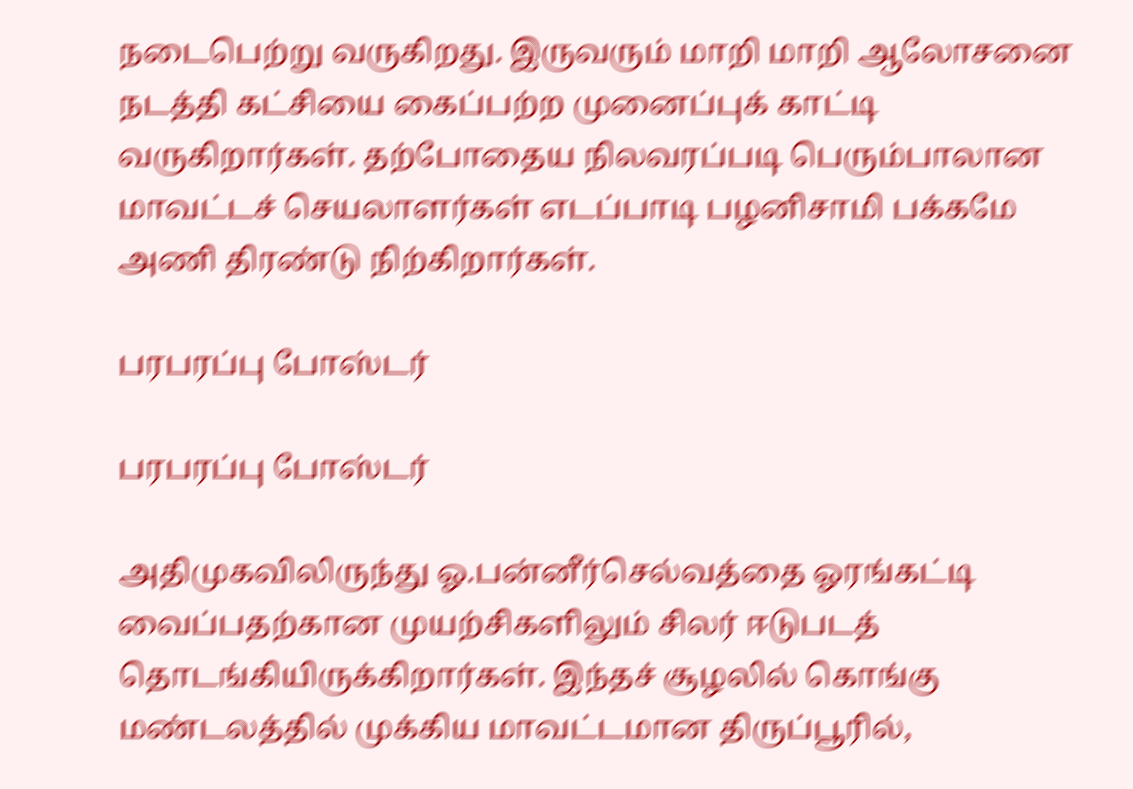நடைபெற்று வருகிறது. இருவரும் மாறி மாறி ஆலோசனை நடத்தி கட்சியை கைப்பற்ற முனைப்புக் காட்டி வருகிறார்கள். தற்போதைய நிலவரப்படி பெரும்பாலான மாவட்டச் செயலாளர்கள் எடப்பாடி பழனிசாமி பக்கமே அணி திரண்டு நிற்கிறார்கள்.

பரபரப்பு போஸ்டர்

பரபரப்பு போஸ்டர்

அதிமுகவிலிருந்து ஓ.பன்னீர்செல்வத்தை ஓரங்கட்டி வைப்பதற்கான முயற்சிகளிலும் சிலர் ஈடுபடத் தொடங்கியிருக்கிறார்கள். இந்தச் சூழலில் கொங்கு மண்டலத்தில் முக்கிய மாவட்டமான திருப்பூரில்,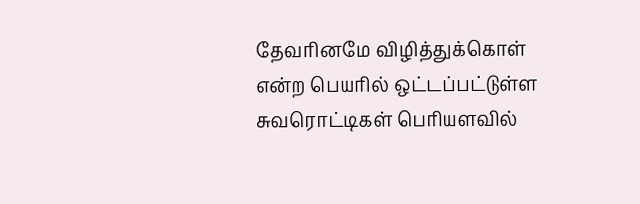தேவரினமே விழித்துக்கொள் என்ற பெயரில் ஒட்டப்பட்டுள்ள சுவரொட்டிகள் பெரியளவில்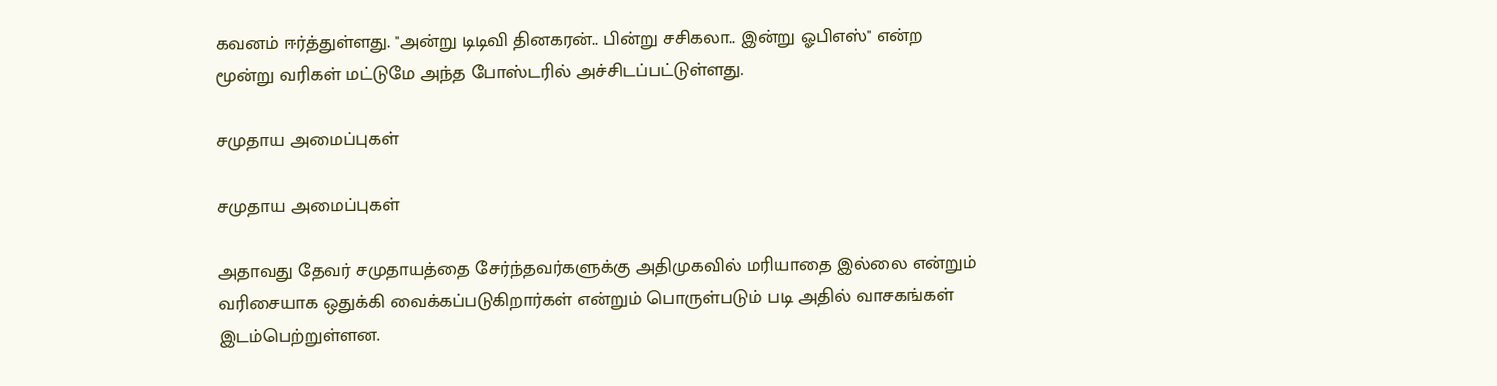கவனம் ஈர்த்துள்ளது. ''அன்று டிடிவி தினகரன்.. பின்று சசிகலா.. இன்று ஓபிஎஸ்'' என்ற மூன்று வரிகள் மட்டுமே அந்த போஸ்டரில் அச்சிடப்பட்டுள்ளது.

சமுதாய அமைப்புகள்

சமுதாய அமைப்புகள்

அதாவது தேவர் சமுதாயத்தை சேர்ந்தவர்களுக்கு அதிமுகவில் மரியாதை இல்லை என்றும் வரிசையாக ஒதுக்கி வைக்கப்படுகிறார்கள் என்றும் பொருள்படும் படி அதில் வாசகங்கள் இடம்பெற்றுள்ளன.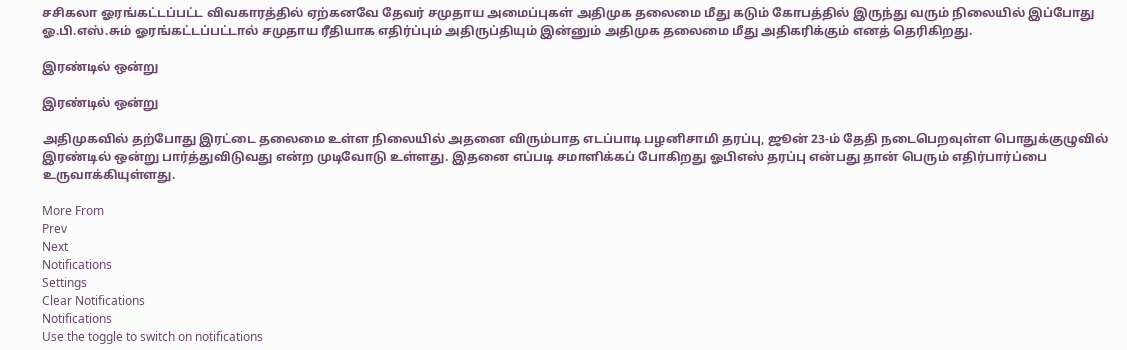சசிகலா ஓரங்கட்டப்பட்ட விவகாரத்தில் ஏற்கனவே தேவர் சமுதாய அமைப்புகள் அதிமுக தலைமை மீது கடும் கோபத்தில் இருந்து வரும் நிலையில் இப்போது ஓ.பி.எஸ்.சும் ஓரங்கட்டப்பட்டால் சமுதாய ரீதியாக எதிர்ப்பும் அதிருப்தியும் இன்னும் அதிமுக தலைமை மீது அதிகரிக்கும் எனத் தெரிகிறது.

இரண்டில் ஒன்று

இரண்டில் ஒன்று

அதிமுகவில் தற்போது இரட்டை தலைமை உள்ள நிலையில் அதனை விரும்பாத எடப்பாடி பழனிசாமி தரப்பு, ஜூன் 23-ம் தேதி நடைபெறவுள்ள பொதுக்குழுவில் இரண்டில் ஒன்று பார்த்துவிடுவது என்ற முடிவோடு உள்ளது. இதனை எப்படி சமாளிக்கப் போகிறது ஓபிஎஸ் தரப்பு என்பது தான் பெரும் எதிர்பார்ப்பை உருவாக்கியுள்ளது.

More From
Prev
Next
Notifications
Settings
Clear Notifications
Notifications
Use the toggle to switch on notifications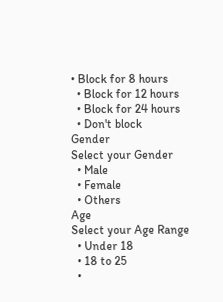• Block for 8 hours
  • Block for 12 hours
  • Block for 24 hours
  • Don't block
Gender
Select your Gender
  • Male
  • Female
  • Others
Age
Select your Age Range
  • Under 18
  • 18 to 25
  •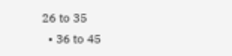26 to 35
  • 36 to 45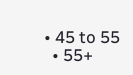• 45 to 55
  • 55+